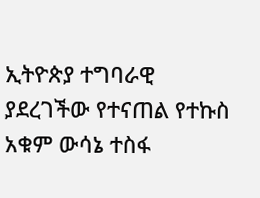ኢትዮጵያ ተግባራዊ ያደረገችው የተናጠል የተኩስ አቁም ውሳኔ ተስፋ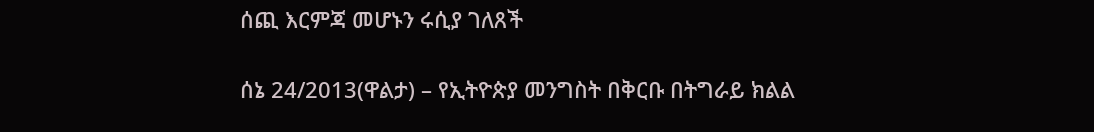ሰጪ እርምጃ መሆኑን ሩሲያ ገለጸች

ሰኔ 24/2013(ዋልታ) – የኢትዮጵያ መንግስት በቅርቡ በትግራይ ክልል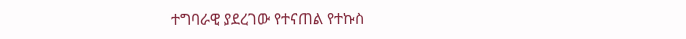ተግባራዊ ያደረገው የተናጠል የተኩስ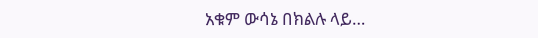አቁም ውሳኔ በክልሉ ላይ…